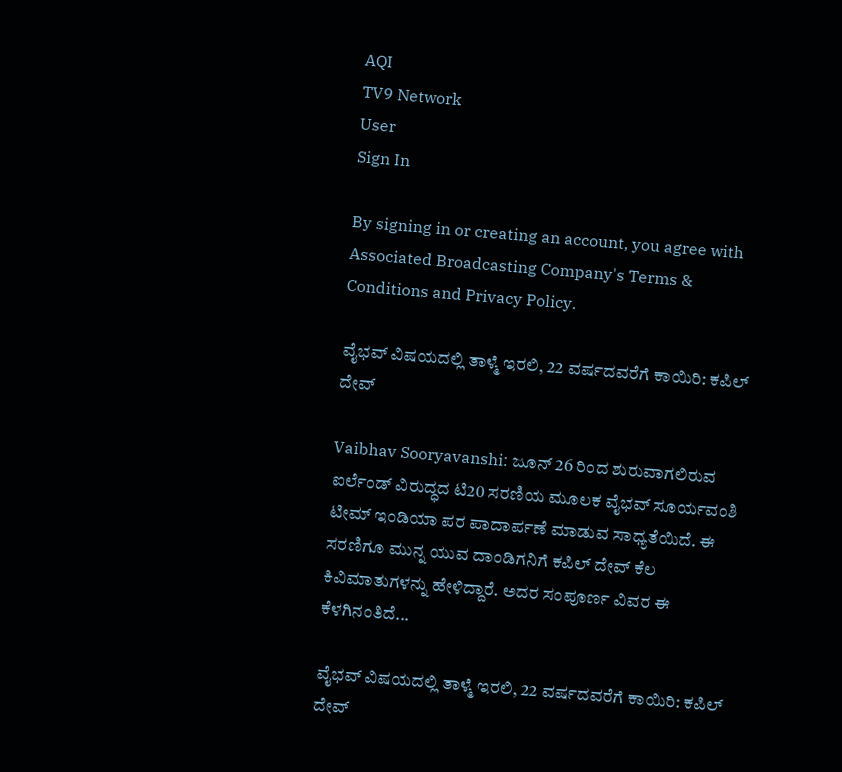AQI
TV9 Network
User
Sign In

By signing in or creating an account, you agree with Associated Broadcasting Company's Terms & Conditions and Privacy Policy.

ವೈಭವ್ ವಿಷಯದಲ್ಲಿ ತಾಳ್ಮೆ ಇರಲಿ, 22 ವರ್ಷದವರೆಗೆ ಕಾಯಿರಿ: ಕಪಿಲ್ ದೇವ್

Vaibhav Sooryavanshi: ಜೂನ್ 26 ರಿಂದ ಶುರುವಾಗಲಿರುವ ಐರ್ಲೆಂಡ್ ವಿರುದ್ಧದ ಟಿ20 ಸರಣಿಯ ಮೂಲಕ ವೈಭವ್ ಸೂರ್ಯವಂಶಿ ಟೀಮ್ ಇಂಡಿಯಾ ಪರ ಪಾದಾರ್ಪಣೆ ಮಾಡುವ ಸಾಧ್ಯತೆಯಿದೆ. ಈ ಸರಣಿಗೂ ಮುನ್ನ ಯುವ ದಾಂಡಿಗನಿಗೆ ಕಪಿಲ್ ದೇವ್ ಕೆಲ ಕಿವಿಮಾತುಗಳನ್ನು ಹೇಳಿದ್ದಾರೆ. ಅದರ ಸಂಪೂರ್ಣ ವಿವರ ಈ ಕೆಳಗಿನಂತಿದೆ...

ವೈಭವ್ ವಿಷಯದಲ್ಲಿ ತಾಳ್ಮೆ ಇರಲಿ, 22 ವರ್ಷದವರೆಗೆ ಕಾಯಿರಿ: ಕಪಿಲ್ ದೇವ್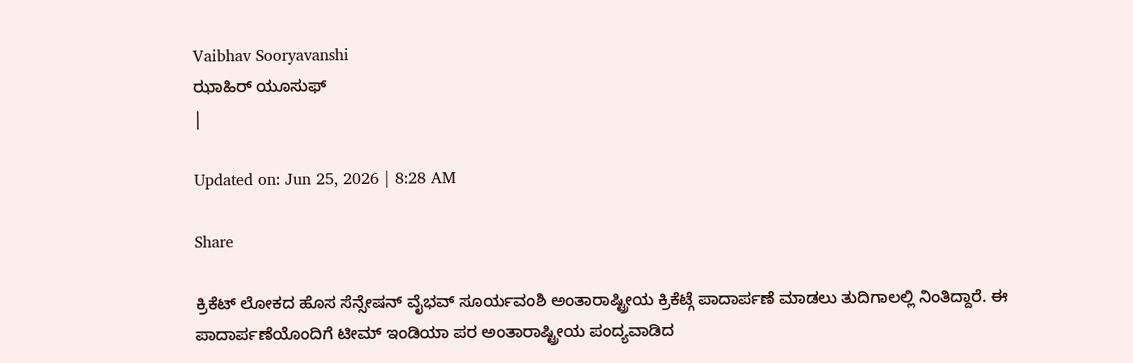Vaibhav Sooryavanshi
ಝಾಹಿರ್ ಯೂಸುಫ್
|

Updated on: Jun 25, 2026 | 8:28 AM

Share

ಕ್ರಿಕೆಟ್ ಲೋಕದ ಹೊಸ ಸೆನ್ಸೇಷನ್ ವೈಭವ್ ಸೂರ್ಯವಂಶಿ ಅಂತಾರಾಷ್ಟ್ರೀಯ ಕ್ರಿಕೆಟ್ಗೆ ಪಾದಾರ್ಪಣೆ ಮಾಡಲು ತುದಿಗಾಲಲ್ಲಿ ನಿಂತಿದ್ದಾರೆ. ಈ ಪಾದಾರ್ಪಣೆಯೊಂದಿಗೆ ಟೀಮ್ ಇಂಡಿಯಾ ಪರ ಅಂತಾರಾಷ್ಟ್ರೀಯ ಪಂದ್ಯವಾಡಿದ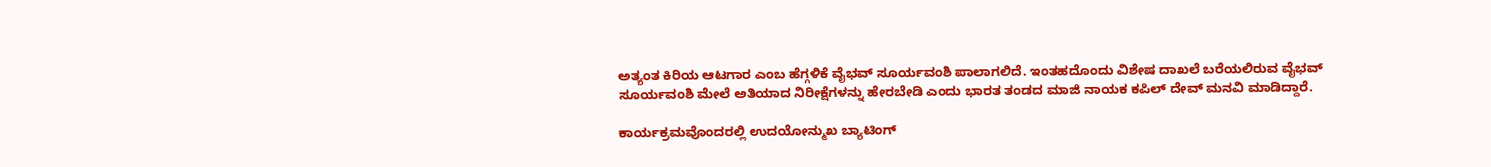ಅತ್ಯಂತ ಕಿರಿಯ ಆಟಗಾರ ಎಂಬ ಹೆಗ್ಗಳಿಕೆ ವೈಭವ್ ಸೂರ್ಯವಂಶಿ ಪಾಲಾಗಲಿದೆ. ಇಂತಹದೊಂದು ವಿಶೇಷ ದಾಖಲೆ ಬರೆಯಲಿರುವ ವೈಭವ್ ಸೂರ್ಯವಂಶಿ ಮೇಲೆ ಅತಿಯಾದ ನಿರೀಕ್ಷೆಗಳನ್ನು ಹೇರಬೇಡಿ ಎಂದು ಭಾರತ ತಂಡದ ಮಾಜಿ ನಾಯಕ ಕಪಿಲ್ ದೇವ್ ಮನವಿ ಮಾಡಿದ್ದಾರೆ.

ಕಾರ್ಯಕ್ರಮವೊಂದರಲ್ಲಿ ಉದಯೋನ್ಮುಖ ಬ್ಯಾಟಿಂಗ್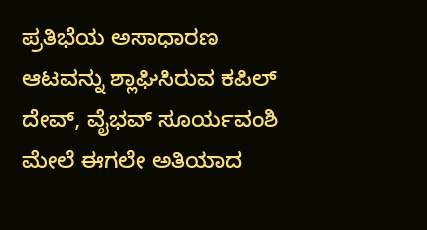ಪ್ರತಿಭೆಯ ಅಸಾಧಾರಣ ಆಟವನ್ನು ಶ್ಲಾಘಿಸಿರುವ ಕಪಿಲ್ ದೇವ್, ವೈಭವ್ ಸೂರ್ಯವಂಶಿ ಮೇಲೆ ಈಗಲೇ ಅತಿಯಾದ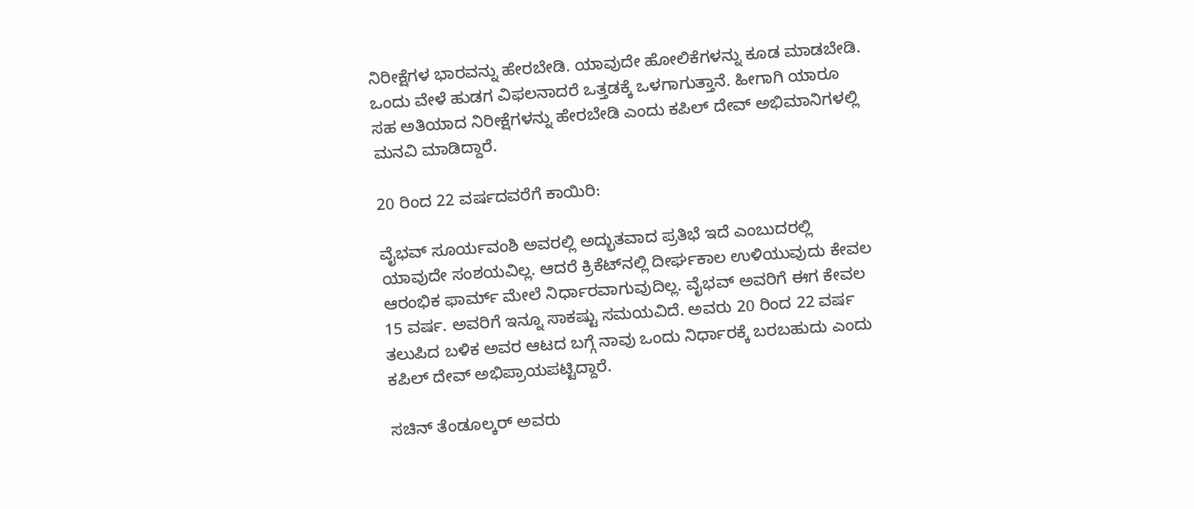ನಿರೀಕ್ಷೆಗಳ ಭಾರವನ್ನು ಹೇರಬೇಡಿ. ಯಾವುದೇ ಹೋಲಿಕೆಗಳನ್ನು ಕೂಡ ಮಾಡಬೇಡಿ. ಒಂದು ವೇಳೆ ಹುಡಗ ವಿಫಲನಾದರೆ ಒತ್ತಡಕ್ಕೆ ಒಳಗಾಗುತ್ತಾನೆ. ಹೀಗಾಗಿ ಯಾರೂ ಸಹ ಅತಿಯಾದ ನಿರೀಕ್ಷೆಗಳನ್ನು ಹೇರಬೇಡಿ ಎಂದು ಕಪಿಲ್ ದೇವ್ ಅಭಿಮಾನಿಗಳಲ್ಲಿ ಮನವಿ ಮಾಡಿದ್ದಾರೆ.

20 ರಿಂದ 22 ವರ್ಷದವರೆಗೆ ಕಾಯಿರಿ:

ವೈಭವ್ ಸೂರ್ಯವಂಶಿ ಅವರಲ್ಲಿ ಅದ್ಭುತವಾದ ಪ್ರತಿಭೆ ಇದೆ ಎಂಬುದರಲ್ಲಿ ಯಾವುದೇ ಸಂಶಯವಿಲ್ಲ. ಆದರೆ ಕ್ರಿಕೆಟ್‌ನಲ್ಲಿ ದೀರ್ಘಕಾಲ ಉಳಿಯುವುದು ಕೇವಲ ಆರಂಭಿಕ ಫಾರ್ಮ್ ಮೇಲೆ ನಿರ್ಧಾರವಾಗುವುದಿಲ್ಲ. ವೈಭವ್ ಅವರಿಗೆ ಈಗ ಕೇವಲ 15 ವರ್ಷ. ಅವರಿಗೆ ಇನ್ನೂ ಸಾಕಷ್ಟು ಸಮಯವಿದೆ. ಅವರು 20 ರಿಂದ 22 ವರ್ಷ ತಲುಪಿದ ಬಳಿಕ ಅವರ ಆಟದ ಬಗ್ಗೆ ನಾವು ಒಂದು ನಿರ್ಧಾರಕ್ಕೆ ಬರಬಹುದು ಎಂದು ಕಪಿಲ್ ದೇವ್ ಅಭಿಪ್ರಾಯಪಟ್ಟಿದ್ದಾರೆ.

ಸಚಿನ್ ತೆಂಡೂಲ್ಕರ್ ಅವರು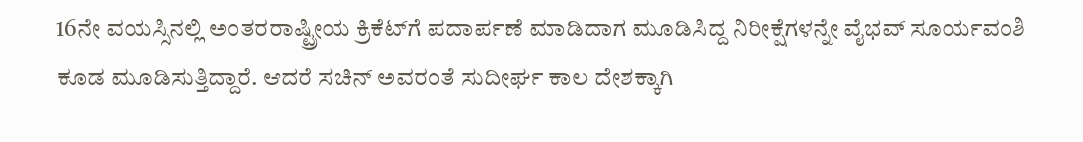16ನೇ ವಯಸ್ಸಿನಲ್ಲಿ ಅಂತರರಾಷ್ಟ್ರೀಯ ಕ್ರಿಕೆಟ್‌ಗೆ ಪದಾರ್ಪಣೆ ಮಾಡಿದಾಗ ಮೂಡಿಸಿದ್ದ ನಿರೀಕ್ಷೆಗಳನ್ನೇ ವೈಭವ್ ಸೂರ್ಯವಂಶಿ ಕೂಡ ಮೂಡಿಸುತ್ತಿದ್ದಾರೆ. ಆದರೆ ಸಚಿನ್ ಅವರಂತೆ ಸುದೀರ್ಘ ಕಾಲ ದೇಶಕ್ಕಾಗಿ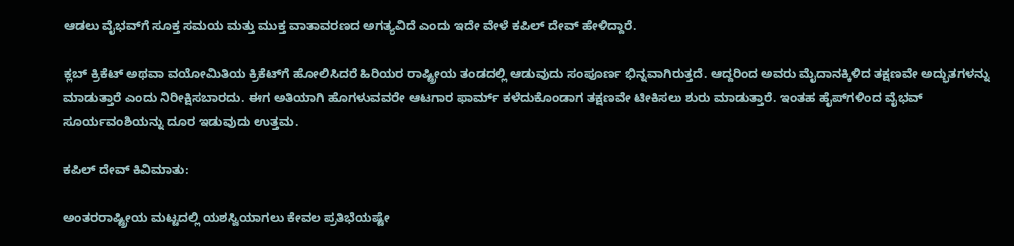ಆಡಲು ವೈಭವ್‌ಗೆ ಸೂಕ್ತ ಸಮಯ ಮತ್ತು ಮುಕ್ತ ವಾತಾವರಣದ ಅಗತ್ಯವಿದೆ ಎಂದು ಇದೇ ವೇಳೆ ಕಪಿಲ್ ದೇವ್ ಹೇಳಿದ್ದಾರೆ.

ಕ್ಲಬ್ ಕ್ರಿಕೆಟ್ ಅಥವಾ ವಯೋಮಿತಿಯ ಕ್ರಿಕೆಟ್‌ಗೆ ಹೋಲಿಸಿದರೆ ಹಿರಿಯರ ರಾಷ್ಟ್ರೀಯ ತಂಡದಲ್ಲಿ ಆಡುವುದು ಸಂಪೂರ್ಣ ಭಿನ್ನವಾಗಿರುತ್ತದೆ. ಆದ್ದರಿಂದ ಅವರು ಮೈದಾನಕ್ಕಿಳಿದ ತಕ್ಷಣವೇ ಅದ್ಭುತಗಳನ್ನು ಮಾಡುತ್ತಾರೆ ಎಂದು ನಿರೀಕ್ಷಿಸಬಾರದು. ಈಗ ಅತಿಯಾಗಿ ಹೊಗಳುವವರೇ ಆಟಗಾರ ಫಾರ್ಮ್ ಕಳೆದುಕೊಂಡಾಗ ತಕ್ಷಣವೇ ಟೀಕಿಸಲು ಶುರು ಮಾಡುತ್ತಾರೆ. ಇಂತಹ ಹೈಪ್‌ಗಳಿಂದ ವೈಭವ್ ಸೂರ್ಯವಂಶಿಯನ್ನು ದೂರ ಇಡುವುದು ಉತ್ತಮ.

ಕಪಿಲ್ ದೇವ್ ಕಿವಿಮಾತು:

ಅಂತರರಾಷ್ಟ್ರೀಯ ಮಟ್ಟದಲ್ಲಿ ಯಶಸ್ವಿಯಾಗಲು ಕೇವಲ ಪ್ರತಿಭೆಯಷ್ಟೇ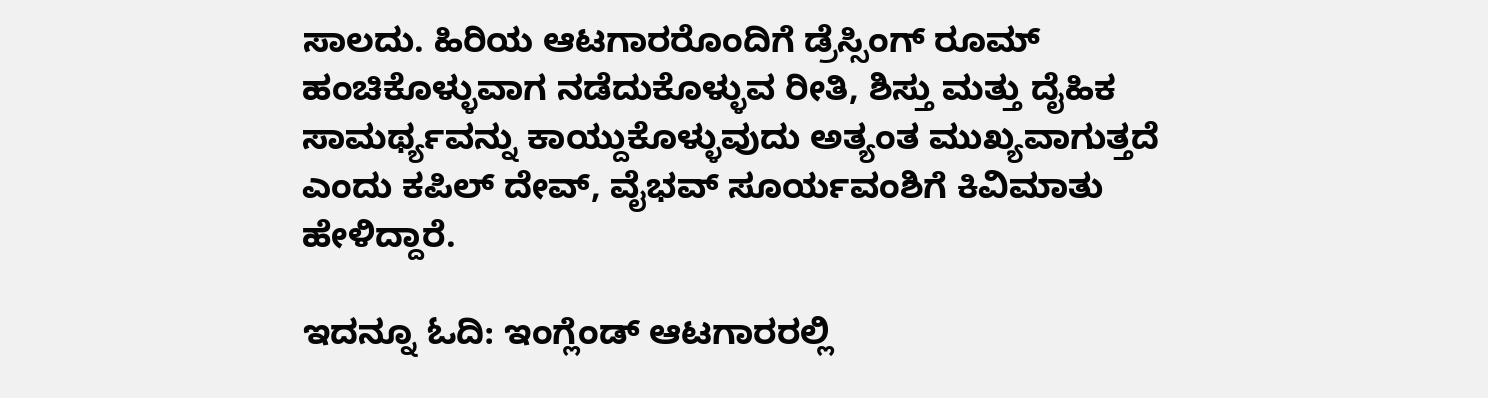ಸಾಲದು. ಹಿರಿಯ ಆಟಗಾರರೊಂದಿಗೆ ಡ್ರೆಸ್ಸಿಂಗ್ ರೂಮ್ ಹಂಚಿಕೊಳ್ಳುವಾಗ ನಡೆದುಕೊಳ್ಳುವ ರೀತಿ, ಶಿಸ್ತು ಮತ್ತು ದೈಹಿಕ ಸಾಮರ್ಥ್ಯವನ್ನು ಕಾಯ್ದುಕೊಳ್ಳುವುದು ಅತ್ಯಂತ ಮುಖ್ಯವಾಗುತ್ತದೆ ಎಂದು ಕಪಿಲ್ ದೇವ್, ವೈಭವ್ ಸೂರ್ಯವಂಶಿಗೆ ಕಿವಿಮಾತು ಹೇಳಿದ್ದಾರೆ.

ಇದನ್ನೂ ಓದಿ: ಇಂಗ್ಲೆಂಡ್ ಆಟಗಾರರಲ್ಲಿ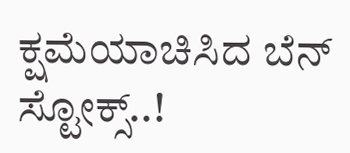ಕ್ಷಮೆಯಾಚಿಸಿದ ಬೆನ್ ಸ್ಟೋಕ್ಸ್..!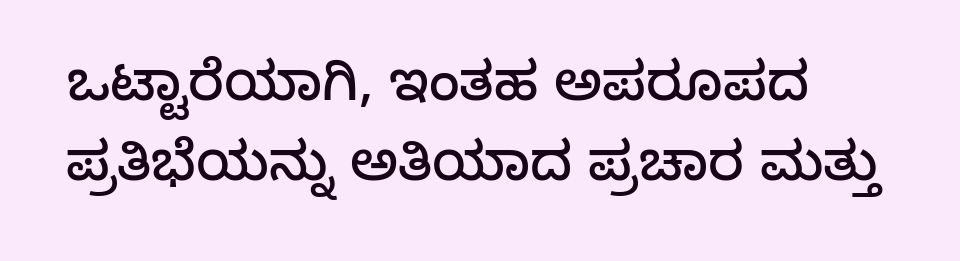ಒಟ್ಟಾರೆಯಾಗಿ, ಇಂತಹ ಅಪರೂಪದ ಪ್ರತಿಭೆಯನ್ನು ಅತಿಯಾದ ಪ್ರಚಾರ ಮತ್ತು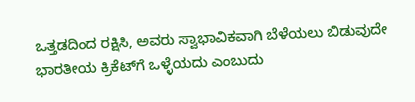ಒತ್ತಡದಿಂದ ರಕ್ಷಿಸಿ, ಅವರು ಸ್ವಾಭಾವಿಕವಾಗಿ ಬೆಳೆಯಲು ಬಿಡುವುದೇ ಭಾರತೀಯ ಕ್ರಿಕೆಟ್‌ಗೆ ಒಳ್ಳೆಯದು ಎಂಬುದು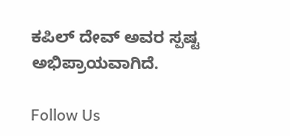ಕಪಿಲ್ ದೇವ್ ಅವರ ಸ್ಪಷ್ಟ ಅಭಿಪ್ರಾಯವಾಗಿದೆ.

Follow Us